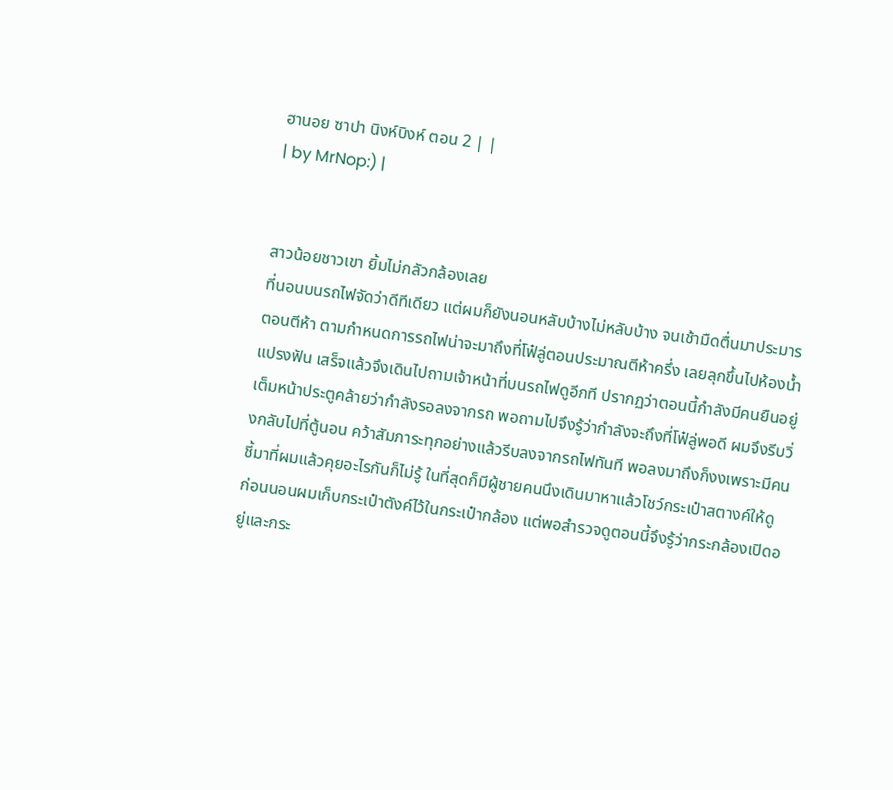ฮานอย ซาปา นิงห์บิงห์ ตอน 2 | |
| by MrNop:) |


สาวน้อยชาวเขา ยิ้มไม่กลัวกล้องเลย
ที่นอนบนรถไฟจัดว่าดีทีเดียว แต่ผมก็ยังนอนหลับบ้างไม่หลับบ้าง จนเช้ามืดตื่นมาประมารตอนตีห้า ตามกำหนดการรถไฟน่าจะมาถึงที่โฟ๋ลู่ตอนประมาณตีห้าครึ่ง เลยลุกขึ้นไปห้องน้ำ แปรงฟัน เสร็จแล้วจึงเดินไปถามเจ้าหน้าที่บนรถไฟดูอีกที ปรากฏว่าตอนนี้กำลังมีคนยืนอยู่เต็มหน้าประตูคล้ายว่ากำลังรอลงจากรถ พอถามไปจึงรู้ว่ากำลังจะถึงที่โฟ๋ลู่พอดี ผมจึงรีบวิ่งกลับไปที่ตู้นอน คว้าสัมภาระทุกอย่างแล้วรีบลงจากรถไฟทันที พอลงมาถึงก็งงเพราะมีคนชี้มาที่ผมแล้วคุยอะไรกันก็ไม่รู้ ในที่สุดก็มีผู้ชายคนนึงเดินมาหาแล้วโชว์กระเป๋าสตางค์ให้ดู ก่อนนอนผมเก็บกระเป๋าตังค์ไว้ในกระเป๋ากล้อง แต่พอสำรวจดูตอนนี้จึงรู้ว่ากระกล้องเปิดอยู่และกระ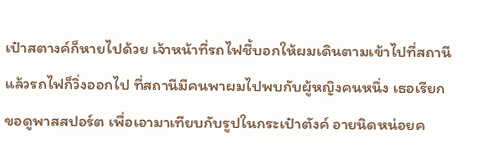เป๋าสตางค์ก็หายไปด้วย เจ้าหน้าที่รถไฟชี้บอกให้ผมเดินตามเข้าไปที่สถานี แล้วรถไฟก็วิ่งออกไป ที่สถานีมีคนพาผมไปพบกับผู้หญิงคนหนึ่ง เธอเรียกขอดูพาสสปอร์ต เพื่อเอามาเทียบกับรูปในกระเป๋าตังค์ อายนิดหน่อยค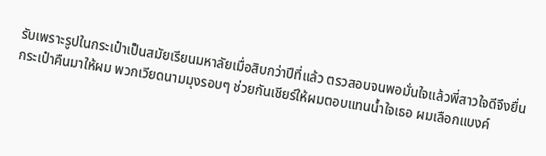รับเพราะรูปในกระเป๋าเป็นสมัยเรียนมหาลัยเมื่อสิบกว่าปีที่แล้ว ตรวสอบจนพอมั่นใจแล้วพี่สาวใจดีจึงยื่นกระเป๋าคืนมาให้ผม พวกเวียดนามมุงรอบๆ ช่วยกันเชียร์ให้ผมตอบแทนน้ำใจเธอ ผมเลือกแบงค์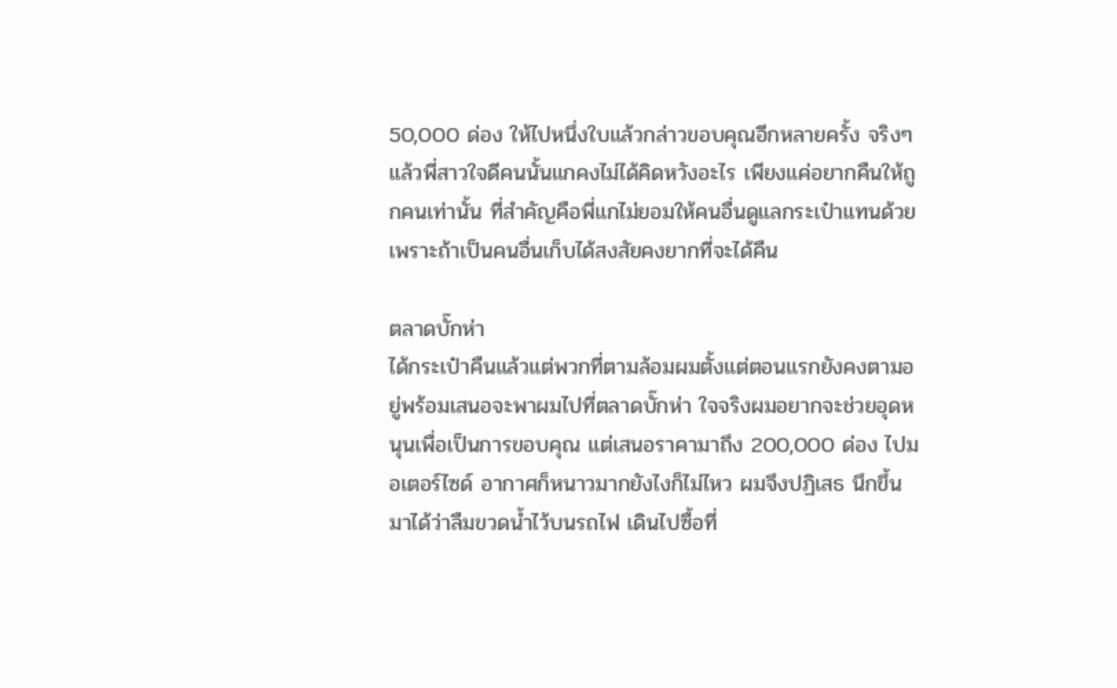50,000 ด่อง ให้ไปหนึ่งใบแล้วกล่าวขอบคุณอีกหลายครั้ง จริงๆแล้วพี่สาวใจดีคนนั้นแกคงไม่ได้คิดหวังอะไร เพียงแค่อยากคืนให้ถูกคนเท่านั้น ที่สำคัญคือพี่แกไม่ยอมให้คนอื่นดูแลกระเป๋าแทนด้วย เพราะถ้าเป็นคนอื่นเก็บได้สงสัยคงยากที่จะได้คืน

ตลาดบั๊กห่า
ได้กระเป๋าคืนแล้วแต่พวกที่ตามล้อมผมตั้งแต่ตอนแรกยังคงตามอยู่พร้อมเสนอจะพาผมไปที่ตลาดบั๊กห่า ใจจริงผมอยากจะช่วยอุดหนุนเพื่อเป็นการขอบคุณ แต่เสนอราคามาถึง 200,000 ด่อง ไปมอเตอร์ไซด์ อากาศก็หนาวมากยังไงก็ไม่ไหว ผมจึงปฏิเสธ นึกขึ้นมาได้ว่าลืมขวดน้ำไว้บนรถไฟ เดินไปซื้อที่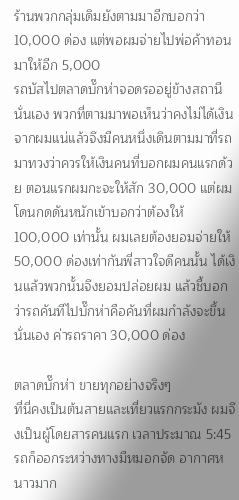ร้านพวกกลุ่มเดิมยังตามมาอีกบอกว่า 10,000 ด่อง แต่พอผมจ่ายไปพ่อค้าทอนมาให้อีก 5,000
รถบัสไปตลาดบั๊กห่าจอดรออยู่ข้างสถานีนั่นเอง พวกที่ตามมาพอเห็นว่าคงไม่ได้เงินจากผมแน่แล้วจึงมีคนหนึ่งเดินตามมาที่รถมาทวงว่าควรให้เงินคนที่บอกผมคนแรกด้วย ตอนแรกผมกะจะให้สัก 30,000 แต่ผมโดนกดดันหนักเข้าบอกว่าต้องให้ 100,000 เท่านั้น ผมเลยต้องยอมจ่ายให้ 50,000 ด่องเท่ากันพี่สาวใจดีคนนั้น ได้เงินแล้วพวกนั้นจึงยอมปล่อยผม แล้วชี้บอกว่ารถคันทีไปบั๊กห่าคือคันที่ผมกำลังจะขึ้นนั่นเอง ค่ารถราคา 30,000 ด่อง

ตลาดบั๊กห่า ขายทุกอย่างจริงๆ
ที่นี่คงเป็นต้นสายและเที่ยวแรกกระมัง ผมจึงเป็นผู้โดยสารคนแรก เวลาประมาณ 5:45 รถก็ออกระหว่างทางมีหมอกจัด อากาศหนาวมาก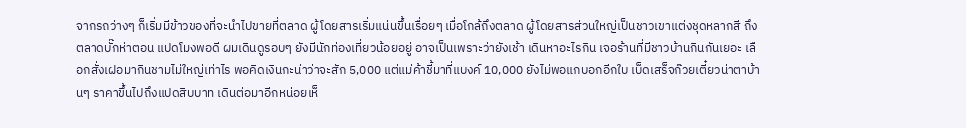จากรถว่างๆ ก็เริ่มมีข้าวของที่จะนำไปขายที่ตลาด ผู้โดยสารเริ่มแน่นขึ้นเรื่อยๆ เมื่อโกล้ถึงตลาด ผู้โดยสารส่วนใหญ่เป็นชาวเขาแต่งชุดหลากสี ถึงตลาดบั๊กห่าตอน แปดโมงพอดี ผมเดินดูรอบๆ ยังมีนักท่องเที่ยวน้อยอยู่ อาจเป็นเพราะว่ายังเช้า เดินหาอะไรกิน เจอร้านที่มีชาวบ้านกินกันเยอะ เลือกสั่งเฝอมากินชามไม่ใหญ่เท่าไร พอคิดเงินกะน่าว่าจะสัก 5,000 แต่แม่ค้าชี้มาที่แบงค์ 10,000 ยังไม่พอแกบอกอีกใบ เบ็ดเสร็จก๊วยเตี๋ยวน่าตาบ้านๆ ราคาขึ้นไปถึงแปดสิบบาท เดินต่อมาอีกหน่อยเห็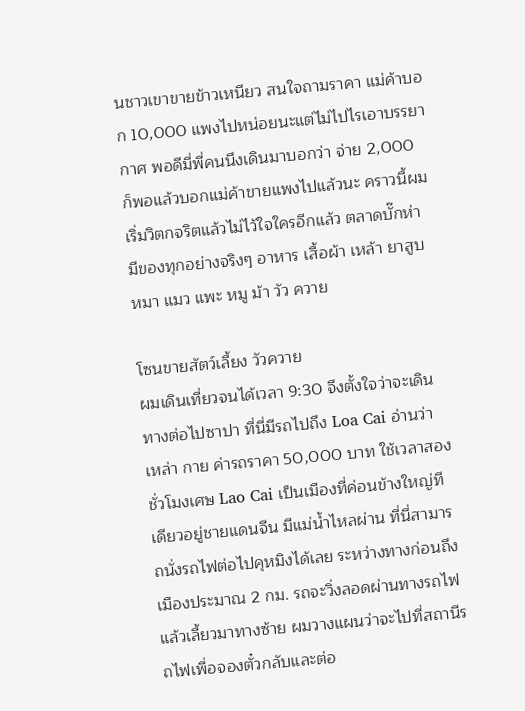นชาวเขาขายข้าวเหนียว สนใจถามราคา แม่ค้าบอก 10,000 แพงไปหน่อยนะแต่ไม่ไปไรเอาบรรยากาศ พอดีมี่พี่คนนึงเดินมาบอกว่า จ่าย 2,000 ก็พอแล้วบอกแม่ค้าขายแพงไปแล้วนะ คราวนี้ผมเริ่มวิตกจริตแล้วไม่ไว้ใจใครอีกแล้ว ตลาดบั๊กห่า มีของทุกอย่างจริงๆ อาหาร เสื้อผ้า เหล้า ยาสูบ หมา แมว แพะ หมู ม้า วัว ควาย

โซนขายสัตว์เลี้ยง วัวควาย
ผมเดินเที่ยวจนได้เวลา 9:30 จึงตั้งใจว่าจะเดินทางต่อไปซาปา ที่นี่มีรถไปถึง Loa Cai อ่านว่า เหล่า กาย ค่ารถราคา 50,000 บาท ใช้เวลาสองชั่วโมงเศษ Lao Cai เป็นเมืองที่ค่อนข้างใหญ่ทีเดียวอยู่ชายแดนจีน มีแม่น้ำไหลผ่าน ที่นี่สามารถนั่งรถไฟต่อไปคุหมิงได้เลย ระหว่างทางก่อนถึงเมืองประมาณ 2 กม. รถจะวิ่งลอดผ่านทางรถไฟแล้วเลี้ยวมาทางซ้าย ผมวางแผนว่าจะไปที่สถานีรถไฟเพื่อจองตั๋วกลับและต่อ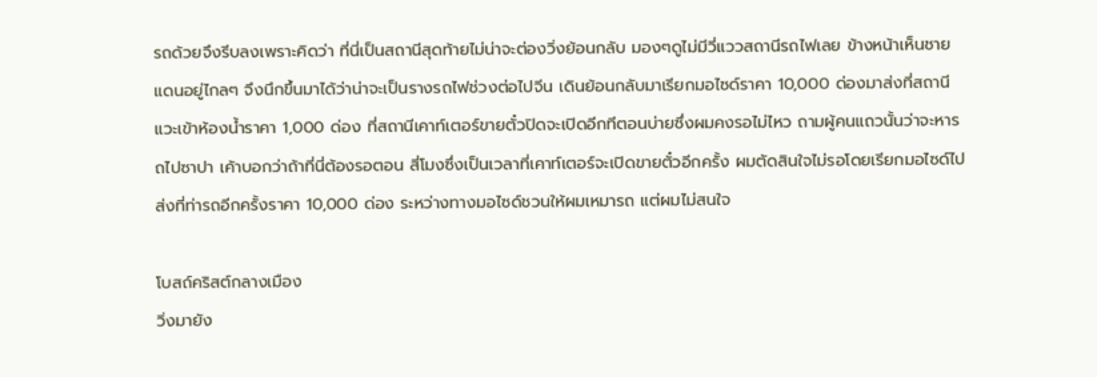รถด้วยจึงรีบลงเพราะคิดว่า ที่นี่เป็นสถานีสุดท้ายไม่น่าจะต่องวิ่งย้อนกลับ มองๆดูไม่มีวี่แววสถานีรถไฟเลย ข้างหน้าเห็นชายแดนอยู่ไกลๆ จึงนึกขึ้นมาได้ว่าน่าจะเป็นรางรถไฟช่วงต่อไปจีน เดินย้อนกลับมาเรียกมอไซด์ราคา 10,000 ด่องมาส่งที่สถานีแวะเข้าห้องน้ำราคา 1,000 ด่อง ที่สถานีเคาท์เตอร์ขายตั๋วปิดจะเปิดอีกทีตอนบ่ายซึ่งผมคงรอไม่ไหว ถามผู้คนแถวนั้นว่าจะหารถไปซาปา เค้าบอกว่าถ้าที่นี่ต้องรอตอน สี่โมงซึ่งเป็นเวลาที่เคาท์เตอร์จะเปิดขายตั๋วอีกครั้ง ผมตัดสินใจไม่รอโดยเรียกมอไซด์ไปส่งที่ท่ารถอีกครั้งราคา 10,000 ด่อง ระหว่างทางมอไซด์ชวนให้ผมเหมารถ แต่ผมไม่สนใจ

โบสถ์คริสต์กลางเมือง
วิ่งมายัง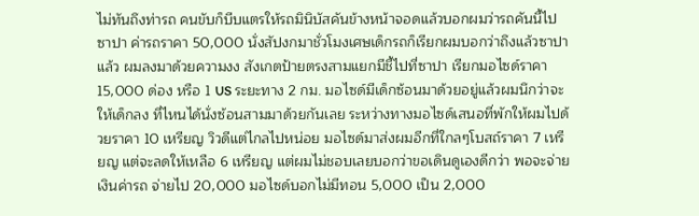ไม่ทันถึงท่ารถ คนขับก็บีบแตรให้รถมินิบัสคันข้างหน้าจอดแล้วบอกผมว่ารถคันนี้ไปซาปา ค่ารถราคา 50,000 นั่งสัปงกมาชั่วโมงเศษเด็กรถก็เรียกผมบอกว่าถึงแล้วซาปาแล้ว ผมลงมาด้วยความงง สังเกตป้ายตรงสามแยกมีชี้ไปที่ซาปา เรียกมอไซด์ราคา 15,000 ด่อง หรือ 1 US ระยะทาง 2 กม. มอไซด์มีเด็กซ้อนมาด้วยอยู่แล้วผมนึกว่าจะให้เด็กลง ที่ไหนได้นั่งซ้อนสามมาด้วยกันเลย ระหว่างทางมอไซด์เสนอที่พักให้ผมไปด้วยราคา 10 เหรียญ วิวดีแต่ไกลไปหน่อย มอไซด์มาส่งผมอีกที่ใกลๆโบสถ์ราคา 7 เหรียญ แต่จะลดให้เหลือ 6 เหรียญ แต่ผมไม่ชอบเลยบอกว่าขอเดินดูเองดีกว่า พอจะจ่ายเงินค่ารถ จ่ายไป 20,000 มอไซด์บอกไม่มีทอน 5,000 เป็น 2,000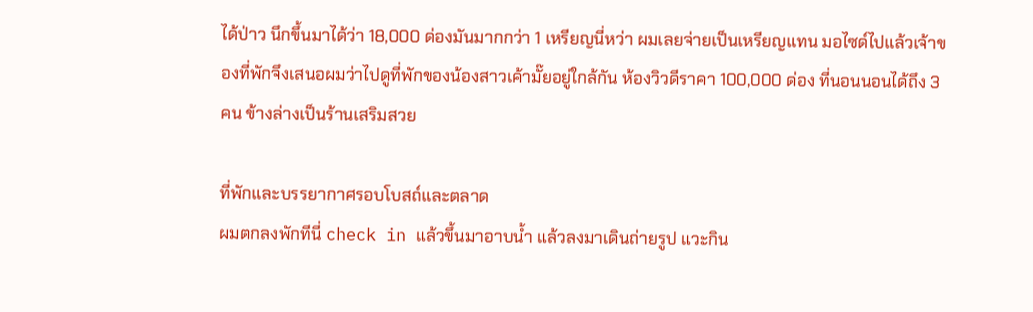ได้ป่าว นึกขึ้นมาได้ว่า 18,000 ด่องมันมากกว่า 1 เหรียญนี่หว่า ผมเลยจ่ายเป็นเหรียญแทน มอไซด์ไปแล้วเจ้าของที่พักจึงเสนอผมว่าไปดูที่พักของน้องสาวเค้ามั๊ยอยู่ใกล้กัน ห้องวิวดีราคา 100,000 ด่อง ที่นอนนอนได้ถึง 3 คน ข้างล่างเป็นร้านเสริมสวย

ที่พักและบรรยากาศรอบโบสถ์และตลาด
ผมตกลงพักทีนี่ check in แล้วขึ้นมาอาบน้ำ แล้วลงมาเดินถ่ายรูป แวะกิน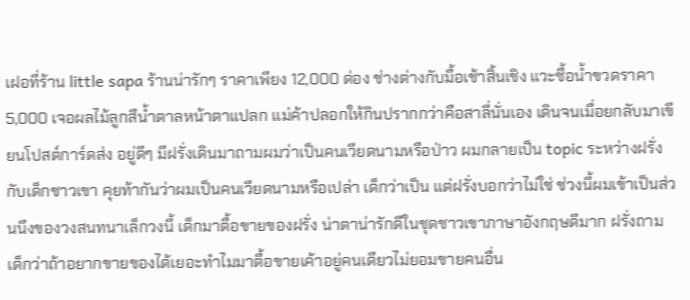เฝอที่ร้าน little sapa ร้านน่ารักๆ ราคาเพียง 12,000 ด่อง ช่างต่างกับมื้อเช้าสิ้นเชิง แวะซื้อน้ำขวดราคา 5,000 เจอผลไม้ลูกสีน้ำตาลหน้าตาแปลก แม่ค้าปลอกให้กินปรากกว่าคือสาลี่นั่นเอง เดินจนเมื่อยกลับมาเขียนโปสต์การ์ดส่ง อยู่ดีๆ มีฝรั่งเดินมาถามผมว่าเป็นคนเวียดนามหรือป่าว ผมกลายเป็น topic ระหว่างฝรั่งกับเด็กชาวเขา คุยท้ากันว่าผมเป็นคนเวียดนามหรือเปล่า เด็กว่าเป็น แต่ฝรั่งบอกว่าไม่ใช่ ช่วงนี้ผมเข้าเป็นส่วนนึงของวงสนทนาเล็กวงนี้ เด็กมาตื้อขายของฝรั่ง น่าตาน่ารักดีในชุดชาวเขาภาษาอังกฤษดีมาก ฝรั่งถามเด็กว่าถ้าอยากขายของได้เยอะทำไมมาตื้อขายเค้าอยู่คนเดียวไม่ยอมขายคนอื่น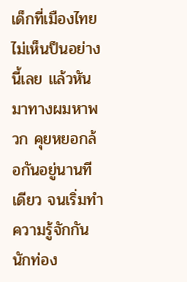เด็กที่เมืองไทยไม่เห็นป็นอย่างนี้เลย แล้วหันมาทางผมหาพวก คุยหยอกล้อกันอยู่นานทีเดียว จนเริ่มทำความรู้จักกัน นักท่อง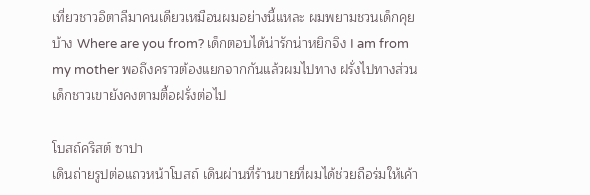เที่ยวชาวอิตาลีมาคนเดียวเหมือนผมอย่างนี้แหละ ผมพยามชวนเด็กคุยบ้าง Where are you from? เด็กตอบได้น่ารักน่าหยิกจิง I am from my mother พอถึงคราวต้องแยกจากกันแล้วผมไปทาง ฝรั่งไปทางส่วนเด็กชาวเขายังคงตามตื้อฝรั่งต่อไป

โบสถ์คริสต์ ซาปา
เดินถ่ายรูปต่อแถวหน้าโบสถ์ เดินผ่านที่ร้านขายที่ผมได้ช่วยถือร่มให้เค้า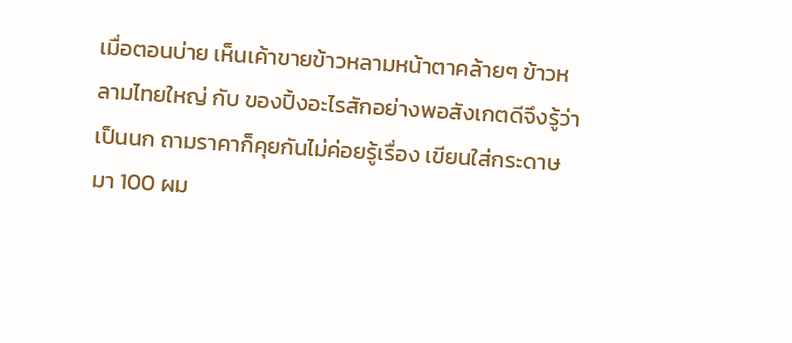เมื่อตอนบ่าย เห็นเค้าขายข้าวหลามหน้าตาคล้ายๆ ข้าวหลามไทยใหญ่ กับ ของปิ้งอะไรสักอย่างพอสังเกตดีจึงรู้ว่าเป็นนก ถามราคาก็คุยกันไม่ค่อยรู้เรื่อง เขียนใส่กระดาษมา 100 ผม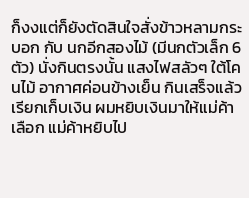ก็งงแต่ก็ยังตัดสินใจสั่งข้าวหลามกระบอก กับ นกอีกสองไม้ (มีนกตัวเล็ก 6 ตัว) นั่งกินตรงนั้น แสงไฟสลัวๆ ใต้โคนไม้ อากาศค่อนข้างเย็น กินเสร็จแล้วเรียกเก็บเงิน ผมหยิบเงินมาให้แม่ค้าเลือก แม่ค้าหยิบไป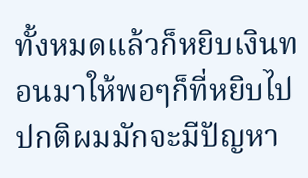ทั้งหมดแล้วก็หยิบเงินทอนมาให้พอๆก็ที่หยิบไป ปกติผมมักจะมีปัญหา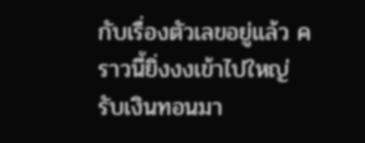กับเรื่องตัวเลขอยู่แล้ว คราวนี้ยิ่งงงเข้าไปใหญ่ รับเงินทอนมา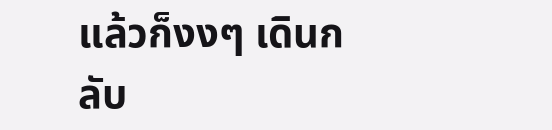แล้วก็งงๆ เดินกลับ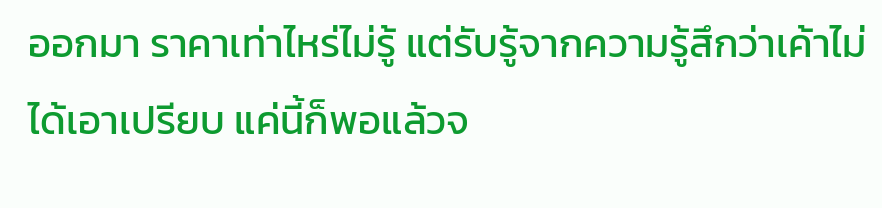ออกมา ราคาเท่าไหร่ไม่รู้ แต่รับรู้จากความรู้สึกว่าเค้าไม่ได้เอาเปรียบ แค่นี้ก็พอแล้วจ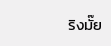ริงมั๊ย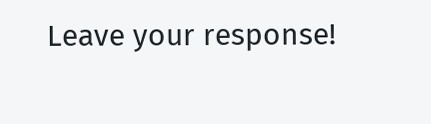Leave your response!